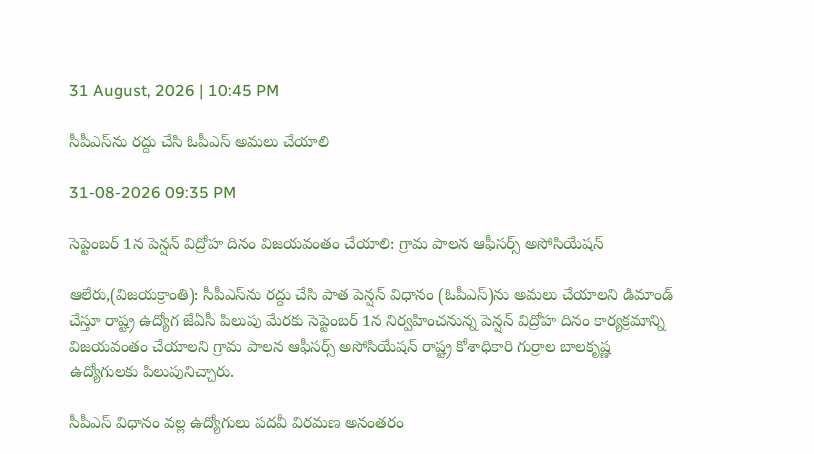31 August, 2026 | 10:45 PM

సీపీఎస్‌ను రద్దు చేసి ఓపీఎస్ అమలు చేయాలి

31-08-2026 09:35 PM

సెప్టెంబర్ 1న పెన్షన్ విద్రోహ దినం విజయవంతం చేయాలి: గ్రామ పాలన ఆఫీసర్స్ అసోసియేషన్

ఆలేరు,(విజయక్రాంతి): సీపీఎస్‌ను రద్దు చేసి పాత పెన్షన్ విధానం (ఓపీఎస్)ను అమలు చేయాలని డిమాండ్ చేస్తూ రాష్ట్ర ఉద్యోగ జేఏసీ పిలుపు మేరకు సెప్టెంబర్ 1న నిర్వహించనున్న పెన్షన్ విద్రోహ దినం కార్యక్రమాన్ని విజయవంతం చేయాలని గ్రామ పాలన ఆఫీసర్స్ అసోసియేషన్ రాష్ట్ర కోశాధికారి గుర్రాల బాలకృష్ణ ఉద్యోగులకు పిలుపునిచ్చారు.

సీపీఎస్ విధానం వల్ల ఉద్యోగులు పదవీ విరమణ అనంతరం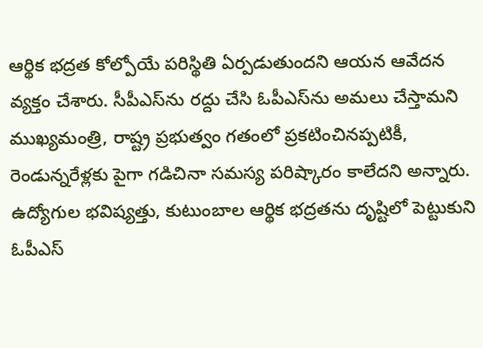ఆర్థిక భద్రత కోల్పోయే పరిస్థితి ఏర్పడుతుందని ఆయన ఆవేదన వ్యక్తం చేశారు. సీపీఎస్‌ను రద్దు చేసి ఓపీఎస్‌ను అమలు చేస్తామని ముఖ్యమంత్రి, రాష్ట్ర ప్రభుత్వం గతంలో ప్రకటించినప్పటికీ, రెండున్నరేళ్లకు పైగా గడిచినా సమస్య పరిష్కారం కాలేదని అన్నారు. ఉద్యోగుల భవిష్యత్తు, కుటుంబాల ఆర్థిక భద్రతను దృష్టిలో పెట్టుకుని ఓపీఎస్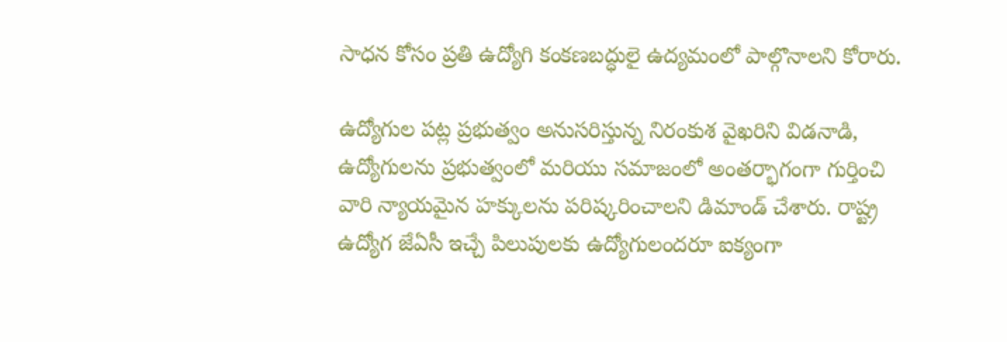సాధన కోసం ప్రతి ఉద్యోగి కంకణబద్ధులై ఉద్యమంలో పాల్గొనాలని కోరారు.

ఉద్యోగుల పట్ల ప్రభుత్వం అనుసరిస్తున్న నిరంకుశ వైఖరిని విడనాడి, ఉద్యోగులను ప్రభుత్వంలో మరియు సమాజంలో అంతర్భాగంగా గుర్తించి వారి న్యాయమైన హక్కులను పరిష్కరించాలని డిమాండ్ చేశారు. రాష్ట్ర ఉద్యోగ జేఏసీ ఇచ్చే పిలుపులకు ఉద్యోగులందరూ ఐక్యంగా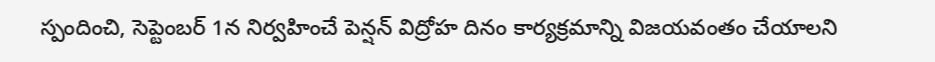స్పందించి, సెప్టెంబర్ 1న నిర్వహించే పెన్షన్ విద్రోహ దినం కార్యక్రమాన్ని విజయవంతం చేయాలని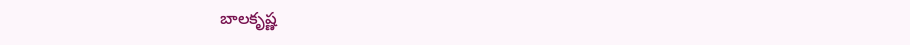బాలకృష్ణ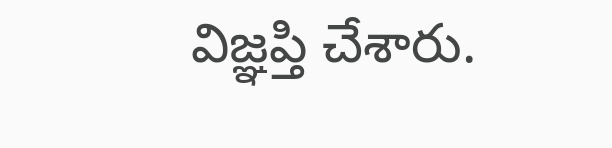విజ్ఞప్తి చేశారు.